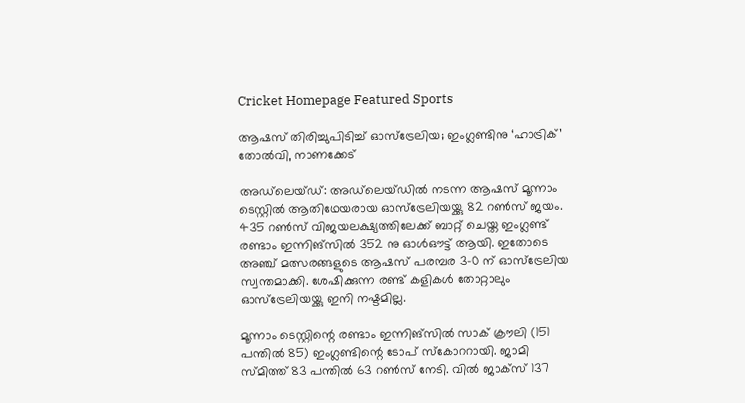Cricket Homepage Featured Sports

ആഷസ് തിരിച്ചുപിടിച്ച് ഓസ്‌ട്രേലിയ; ഇംഗ്ലണ്ടിനു ‘ഹാട്രിക്’ തോല്‍വി, നാണക്കേട്

അഡ്‌ലെയ്ഡ്: അഡ്‌ലെയ്ഡില്‍ നടന്ന ആഷസ് മൂന്നാം ടെസ്റ്റില്‍ ആതിഥേയരായ ഓസ്‌ട്രേലിയയ്ക്കു 82 റണ്‍സ് ജയം. 435 റണ്‍സ് വിജയലക്ഷ്യത്തിലേക്ക് ബാറ്റ് ചെയ്ത ഇംഗ്ലണ്ട് രണ്ടാം ഇന്നിങ്‌സില്‍ 352 നു ഓള്‍ഔട്ട് ആയി. ഇതോടെ അഞ്ച് മത്സരങ്ങളുടെ ആഷസ് പരമ്പര 3-0 ന് ഓസ്‌ട്രേലിയ സ്വന്തമാക്കി. ശേഷിക്കുന്ന രണ്ട് കളികള്‍ തോറ്റാലും ഓസ്‌ട്രേലിയയ്ക്കു ഇനി നഷ്ടമില്ല.

മൂന്നാം ടെസ്റ്റിന്റെ രണ്ടാം ഇന്നിങ്‌സില്‍ സാക് ക്രൗലി (151 പന്തില്‍ 85) ഇംഗ്ലണ്ടിന്റെ ടോപ് സ്‌കോററായി. ജാമി സ്മിത്ത് 83 പന്തില്‍ 63 റണ്‍സ് നേടി. വില്‍ ജാക്‌സ് 137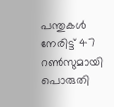പന്തുകള്‍ നേരിട്ട് 47 റണ്‍സുമായി പൊരുതി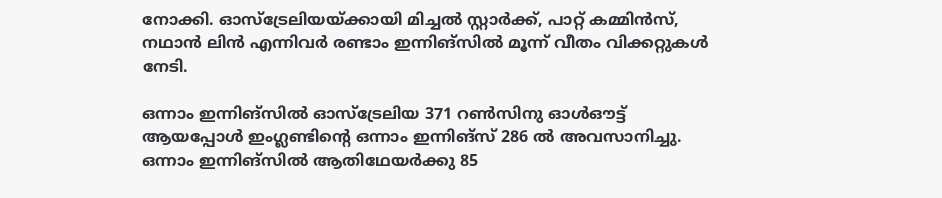നോക്കി. ഓസ്‌ട്രേലിയയ്ക്കായി മിച്ചല്‍ സ്റ്റാര്‍ക്ക്, പാറ്റ് കമ്മിന്‍സ്, നഥാന്‍ ലിന്‍ എന്നിവര്‍ രണ്ടാം ഇന്നിങ്‌സില്‍ മൂന്ന് വീതം വിക്കറ്റുകള്‍ നേടി.

ഒന്നാം ഇന്നിങ്‌സില്‍ ഓസ്‌ട്രേലിയ 371 റണ്‍സിനു ഓള്‍ഔട്ട് ആയപ്പോള്‍ ഇംഗ്ലണ്ടിന്റെ ഒന്നാം ഇന്നിങ്‌സ് 286 ല്‍ അവസാനിച്ചു. ഒന്നാം ഇന്നിങ്‌സില്‍ ആതിഥേയര്‍ക്കു 85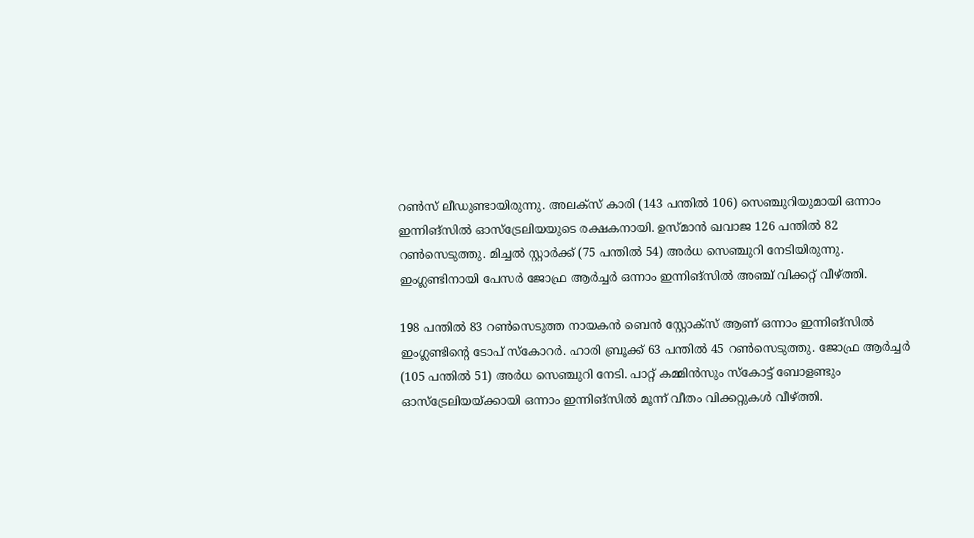റണ്‍സ് ലീഡുണ്ടായിരുന്നു. അലക്‌സ് കാരി (143 പന്തില്‍ 106) സെഞ്ചുറിയുമായി ഒന്നാം ഇന്നിങ്‌സില്‍ ഓസ്‌ട്രേലിയയുടെ രക്ഷകനായി. ഉസ്മാന്‍ ഖവാജ 126 പന്തില്‍ 82 റണ്‍സെടുത്തു. മിച്ചല്‍ സ്റ്റാര്‍ക്ക് (75 പന്തില്‍ 54) അര്‍ധ സെഞ്ചുറി നേടിയിരുന്നു. ഇംഗ്ലണ്ടിനായി പേസര്‍ ജോഫ്ര ആര്‍ച്ചര്‍ ഒന്നാം ഇന്നിങ്‌സില്‍ അഞ്ച് വിക്കറ്റ് വീഴ്ത്തി.

198 പന്തില്‍ 83 റണ്‍സെടുത്ത നായകന്‍ ബെന്‍ സ്റ്റോക്‌സ് ആണ് ഒന്നാം ഇന്നിങ്‌സില്‍ ഇംഗ്ലണ്ടിന്റെ ടോപ് സ്‌കോറര്‍. ഹാരി ബ്രൂക്ക് 63 പന്തില്‍ 45 റണ്‍സെടുത്തു. ജോഫ്ര ആര്‍ച്ചര്‍ (105 പന്തില്‍ 51) അര്‍ധ സെഞ്ചുറി നേടി. പാറ്റ് കമ്മിന്‍സും സ്‌കോട്ട് ബോളണ്ടും ഓസ്‌ട്രേലിയയ്ക്കായി ഒന്നാം ഇന്നിങ്‌സില്‍ മൂന്ന് വീതം വിക്കറ്റുകള്‍ വീഴ്ത്തി.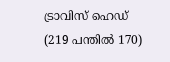ട്രാവിസ് ഹെഡ് (219 പന്തില്‍ 170)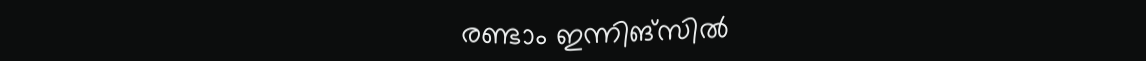രണ്ടാം ഇന്നിങ്‌സില്‍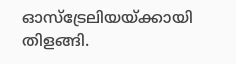ഓസ്‌ട്രേലിയയ്ക്കായി തിളങ്ങി.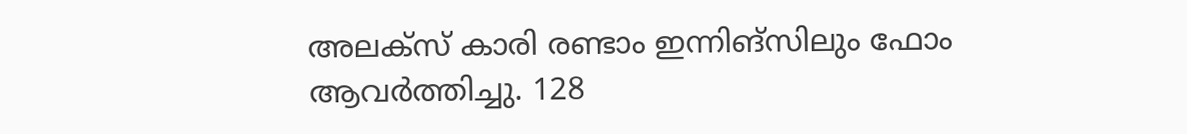അലക്‌സ് കാരി രണ്ടാം ഇന്നിങ്‌സിലും ഫോം ആവര്‍ത്തിച്ചു. 128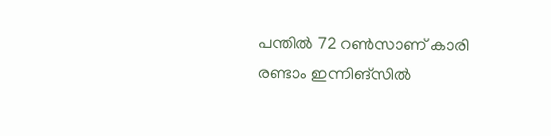പന്തില്‍ 72 റണ്‍സാണ് കാരി രണ്ടാം ഇന്നിങ്‌സില്‍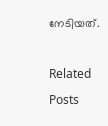നേടിയത്.

Related Posts